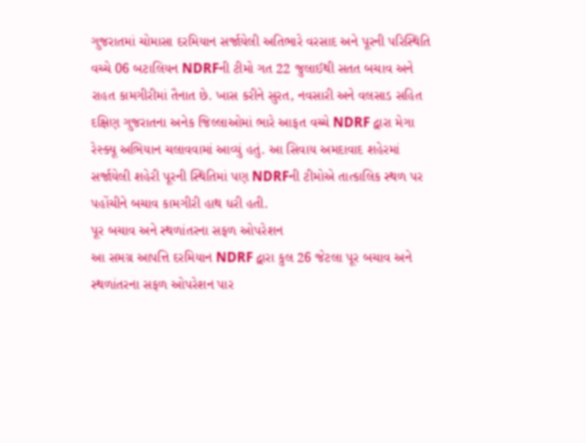ગુજરાતમાં ચોમાસા દરમિયાન સર્જાયેલી અતિભારે વરસાદ અને પૂરની પરિસ્થિતિ વચ્ચે 06 બટાલિયન NDRFની ટીમો ગત 22 જુલાઈથી સતત બચાવ અને રાહત કામગીરીમાં તૈનાત છે. ખાસ કરીને સુરત, નવસારી અને વલસાડ સહિત દક્ષિણ ગુજરાતના અનેક જિલ્લાઓમાં ભારે આફત વચ્ચે NDRF દ્વારા મેગા રેસ્ક્યૂ અભિયાન ચલાવવામાં આવ્યું હતું. આ સિવાય અમદાવાદ શહેરમાં સર્જાયેલી શહેરી પૂરની સ્થિતિમાં પણ NDRFની ટીમોએ તાત્કાલિક સ્થળ પર પહોંચીને બચાવ કામગીરી હાથ ધરી હતી.
પૂર બચાવ અને સ્થળાંતરના સફળ ઓપરેશન
આ સમગ્ર આપત્તિ દરમિયાન NDRF દ્વારા કુલ 26 જેટલા પૂર બચાવ અને સ્થળાંતરના સફળ ઓપરેશન પાર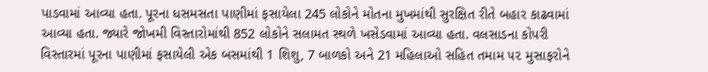પાડવામાં આવ્યા હતા. પૂરના ધસમસતા પાણીમાં ફસાયેલા 245 લોકોને મોતના મુખમાંથી સુરક્ષિત રીતે બહાર કાઢવામાં આવ્યા હતા. જ્યારે જોખમી વિસ્તારોમાંથી 852 લોકોને સલામત સ્થળે ખસેડવામાં આવ્યા હતા. વલસાડના કોપરી વિસ્તારમાં પૂરના પાણીમાં ફસાયેલી એક બસમાંથી 1 શિશુ, 7 બાળકો અને 21 મહિલાઓ સહિત તમામ ૫૨ મુસાફરોને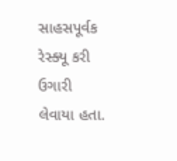સાહસપૂર્વક રેસ્ક્યૂ કરી ઉગારી લેવાયા હતા.